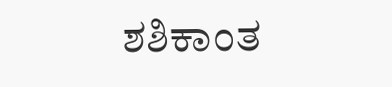ಶಶಿಕಾಂತ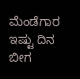ಮೆಂಡೆಗಾರ
ಇಷ್ಟು ದಿನ ಬೀಗ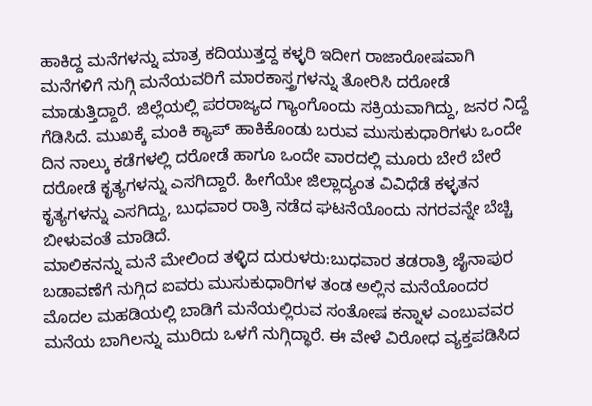ಹಾಕಿದ್ದ ಮನೆಗಳನ್ನು ಮಾತ್ರ ಕದಿಯುತ್ತದ್ದ ಕಳ್ಳರಿ ಇದೀಗ ರಾಜಾರೋಷವಾಗಿ ಮನೆಗಳಿಗೆ ನುಗ್ಗಿ ಮನೆಯವರಿಗೆ ಮಾರಕಾಸ್ತ್ರಗಳನ್ನು ತೋರಿಸಿ ದರೋಡೆ ಮಾಡುತ್ತಿದ್ದಾರೆ. ಜಿಲ್ಲೆಯಲ್ಲಿ ಪರರಾಜ್ಯದ ಗ್ಯಾಂಗೊಂದು ಸಕ್ರಿಯವಾಗಿದ್ದು, ಜನರ ನಿದ್ದೆ ಗೆಡಿಸಿದೆ. ಮುಖಕ್ಕೆ ಮಂಕಿ ಕ್ಯಾಪ್ ಹಾಕಿಕೊಂಡು ಬರುವ ಮುಸುಕುಧಾರಿಗಳು ಒಂದೇ ದಿನ ನಾಲ್ಕು ಕಡೆಗಳಲ್ಲಿ ದರೋಡೆ ಹಾಗೂ ಒಂದೇ ವಾರದಲ್ಲಿ ಮೂರು ಬೇರೆ ಬೇರೆ ದರೋಡೆ ಕೃತ್ಯಗಳನ್ನು ಎಸಗಿದ್ದಾರೆ. ಹೀಗೆಯೇ ಜಿಲ್ಲಾದ್ಯಂತ ವಿವಿಧೆಡೆ ಕಳ್ಳತನ ಕೃತ್ಯಗಳನ್ನು ಎಸಗಿದ್ದು, ಬುಧವಾರ ರಾತ್ರಿ ನಡೆದ ಘಟನೆಯೊಂದು ನಗರವನ್ನೇ ಬೆಚ್ಚಿ ಬೀಳುವಂತೆ ಮಾಡಿದೆ.
ಮಾಲಿಕನನ್ನು ಮನೆ ಮೇಲಿಂದ ತಳ್ಳಿದ ದುರುಳರು:ಬುಧವಾರ ತಡರಾತ್ರಿ ಜೈನಾಪುರ ಬಡಾವಣೆಗೆ ನುಗ್ಗಿದ ಐವರು ಮುಸುಕುಧಾರಿಗಳ ತಂಡ ಅಲ್ಲಿನ ಮನೆಯೊಂದರ ಮೊದಲ ಮಹಡಿಯಲ್ಲಿ ಬಾಡಿಗೆ ಮನೆಯಲ್ಲಿರುವ ಸಂತೋಷ ಕನ್ನಾಳ ಎಂಬುವವರ ಮನೆಯ ಬಾಗಿಲನ್ನು ಮುರಿದು ಒಳಗೆ ನುಗ್ಗಿದ್ಧಾರೆ. ಈ ವೇಳೆ ವಿರೋಧ ವ್ಯಕ್ತಪಡಿಸಿದ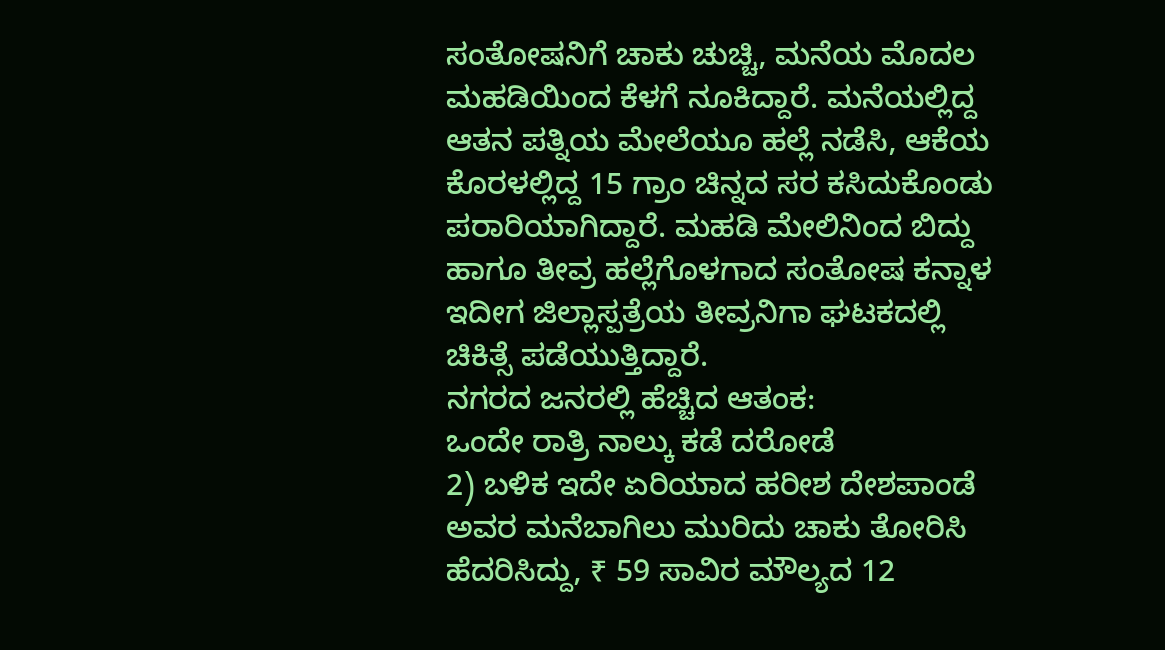ಸಂತೋಷನಿಗೆ ಚಾಕು ಚುಚ್ಚಿ, ಮನೆಯ ಮೊದಲ ಮಹಡಿಯಿಂದ ಕೆಳಗೆ ನೂಕಿದ್ದಾರೆ. ಮನೆಯಲ್ಲಿದ್ದ ಆತನ ಪತ್ನಿಯ ಮೇಲೆಯೂ ಹಲ್ಲೆ ನಡೆಸಿ, ಆಕೆಯ ಕೊರಳಲ್ಲಿದ್ದ 15 ಗ್ರಾಂ ಚಿನ್ನದ ಸರ ಕಸಿದುಕೊಂಡು ಪರಾರಿಯಾಗಿದ್ದಾರೆ. ಮಹಡಿ ಮೇಲಿನಿಂದ ಬಿದ್ದು ಹಾಗೂ ತೀವ್ರ ಹಲ್ಲೆಗೊಳಗಾದ ಸಂತೋಷ ಕನ್ನಾಳ ಇದೀಗ ಜಿಲ್ಲಾಸ್ಪತ್ರೆಯ ತೀವ್ರನಿಗಾ ಘಟಕದಲ್ಲಿ ಚಿಕಿತ್ಸೆ ಪಡೆಯುತ್ತಿದ್ದಾರೆ.
ನಗರದ ಜನರಲ್ಲಿ ಹೆಚ್ಚಿದ ಆತಂಕ:
ಒಂದೇ ರಾತ್ರಿ ನಾಲ್ಕು ಕಡೆ ದರೋಡೆ
2) ಬಳಿಕ ಇದೇ ಏರಿಯಾದ ಹರೀಶ ದೇಶಪಾಂಡೆ ಅವರ ಮನೆಬಾಗಿಲು ಮುರಿದು ಚಾಕು ತೋರಿಸಿ ಹೆದರಿಸಿದ್ದು, ₹ 59 ಸಾವಿರ ಮೌಲ್ಯದ 12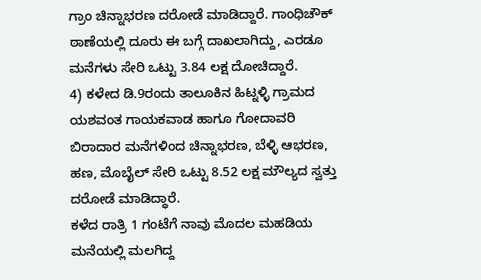ಗ್ರಾಂ ಚಿನ್ನಾಭರಣ ದರೋಡೆ ಮಾಡಿದ್ದಾರೆ. ಗಾಂಧಿಚೌಕ್ ಠಾಣೆಯಲ್ಲಿ ದೂರು ಈ ಬಗ್ಗೆ ದಾಖಲಾಗಿದ್ದು, ಎರಡೂ ಮನೆಗಳು ಸೇರಿ ಒಟ್ಟು 3.84 ಲಕ್ಷ ದೋಚಿದ್ದಾರೆ.
4) ಕಳೇದ ಡಿ.9ರಂದು ತಾಲೂಕಿನ ಹಿಟ್ನಳ್ಳಿ ಗ್ರಾಮದ ಯಶವಂತ ಗಾಯಕವಾಡ ಹಾಗೂ ಗೋದಾವರಿ ಬಿರಾದಾರ ಮನೆಗಳಿಂದ ಚಿನ್ನಾಭರಣ, ಬೆಳ್ಳಿ ಆಭರಣ, ಹಣ, ಮೊಬೈಲ್ ಸೇರಿ ಒಟ್ಟು 8.52 ಲಕ್ಷ ಮೌಲ್ಯದ ಸ್ವತ್ತು ದರೋಡೆ ಮಾಡಿದ್ಧಾರೆ.
ಕಳೆದ ರಾತ್ರಿ 1 ಗಂಟೆಗೆ ನಾವು ಮೊದಲ ಮಹಡಿಯ ಮನೆಯಲ್ಲಿ ಮಲಗಿದ್ದ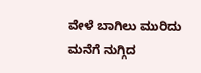ವೇಳೆ ಬಾಗಿಲು ಮುರಿದು ಮನೆಗೆ ನುಗ್ಗಿದ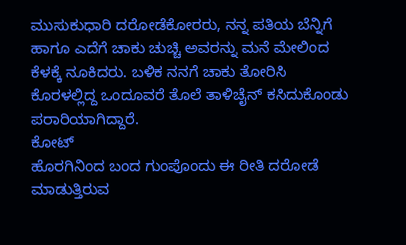ಮುಸುಕುಧಾರಿ ದರೋಡೆಕೋರರು, ನನ್ನ ಪತಿಯ ಬೆನ್ನಿಗೆ ಹಾಗೂ ಎದೆಗೆ ಚಾಕು ಚುಚ್ಚಿ ಅವರನ್ನು ಮನೆ ಮೇಲಿಂದ ಕೆಳಕ್ಕೆ ನೂಕಿದರು. ಬಳಿಕ ನನಗೆ ಚಾಕು ತೋರಿಸಿ ಕೊರಳಲ್ಲಿದ್ದ ಒಂದೂವರೆ ತೊಲೆ ತಾಳಿಚೈನ್ ಕಸಿದುಕೊಂಡು ಪರಾರಿಯಾಗಿದ್ದಾರೆ.
ಕೋಟ್
ಹೊರಗಿನಿಂದ ಬಂದ ಗುಂಪೊಂದು ಈ ರೀತಿ ದರೋಡೆ ಮಾಡುತ್ತಿರುವ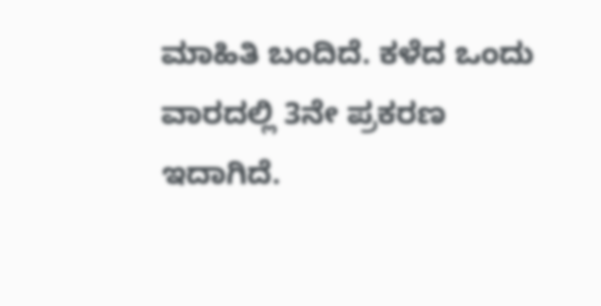ಮಾಹಿತಿ ಬಂದಿದೆ. ಕಳೆದ ಒಂದು ವಾರದಲ್ಲಿ 3ನೇ ಪ್ರಕರಣ ಇದಾಗಿದೆ.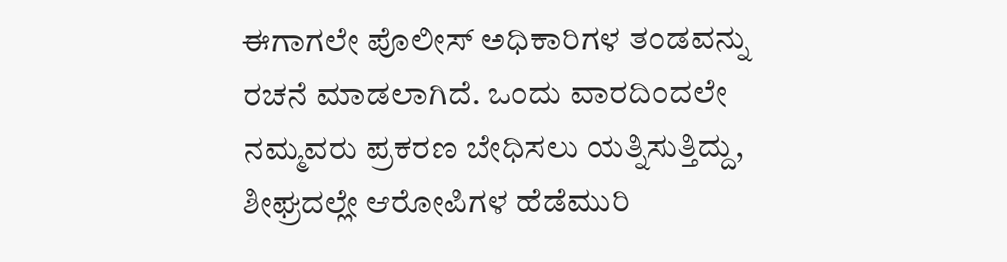ಈಗಾಗಲೇ ಪೊಲೀಸ್ ಅಧಿಕಾರಿಗಳ ತಂಡವನ್ನು ರಚನೆ ಮಾಡಲಾಗಿದೆ. ಒಂದು ವಾರದಿಂದಲೇ ನಮ್ಮವರು ಪ್ರಕರಣ ಬೇಧಿಸಲು ಯತ್ನಿಸುತ್ತಿದ್ದು, ಶೀಘ್ರದಲ್ಲೇ ಆರೋಪಿಗಳ ಹೆಡೆಮುರಿ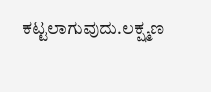ಕಟ್ಟಲಾಗುವುದು.ಲಕ್ಷ್ಮಣ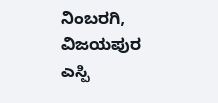ನಿಂಬರಗಿ, ವಿಜಯಪುರ ಎಸ್ಪಿ